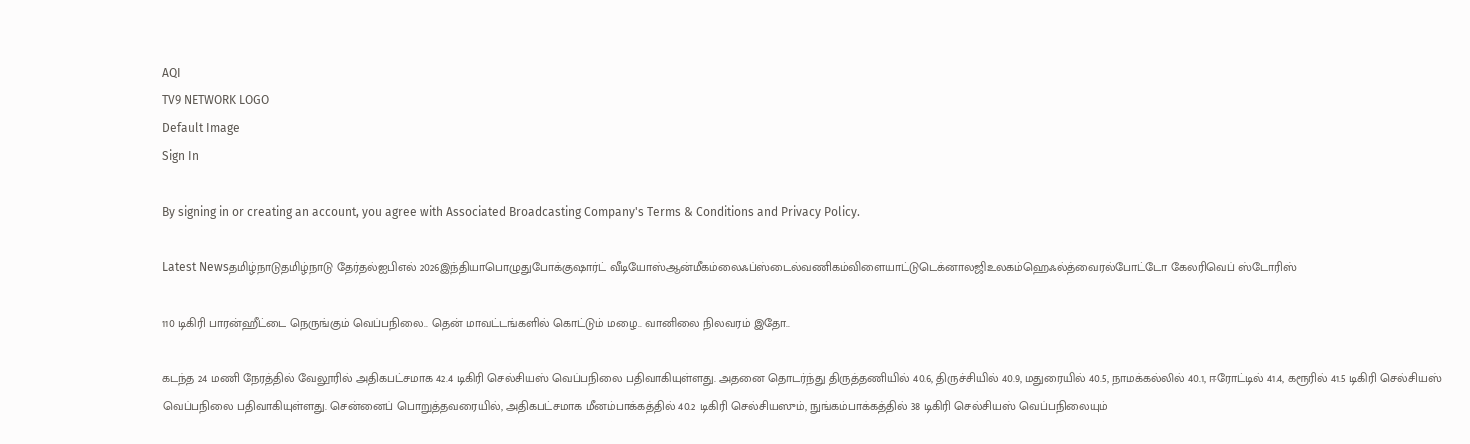AQI
TV9 NETWORK LOGO
Default Image
Sign In

By signing in or creating an account, you agree with Associated Broadcasting Company's Terms & Conditions and Privacy Policy.

Latest Newsதமிழ்நாடுதமிழ்நாடு தேர்தல்ஐபிஎல் 2026இந்தியாபொழுதுபோக்குஷார்ட் வீடியோஸ்ஆன்மீகம்லைஃப்ஸ்டைல்வணிகம்விளையாட்டுடெக்னாலஜிஉலகம்ஹெஃல்த்வைரல்போட்டோ கேலரிவெப் ஸ்டோரிஸ்

110 டிகிரி பாரன்ஹீட்டை நெருங்கும் வெப்பநிலை.. தென் மாவட்டங்களில் கொட்டும் மழை.. வானிலை நிலவரம் இதோ..

கடந்த 24 மணி நேரத்தில் வேலூரில் அதிகபட்சமாக 42.4 டிகிரி செல்சியஸ் வெப்பநிலை பதிவாகியுள்ளது. அதனை தொடர்ந்து திருத்தணியில் 40.6, திருச்சியில் 40.9, மதுரையில் 40.5, நாமக்கல்லில் 40.1, ஈரோட்டில் 41.4, கரூரில் 41.5 டிகிரி செல்சியஸ் வெப்பநிலை பதிவாகியுள்ளது. சென்னைப் பொறுத்தவரையில், அதிகபட்சமாக மீனம்பாக்கத்தில் 40.2 டிகிரி செல்சியஸும், நுங்கம்பாக்கத்தில் 38 டிகிரி செல்சியஸ் வெப்பநிலையும்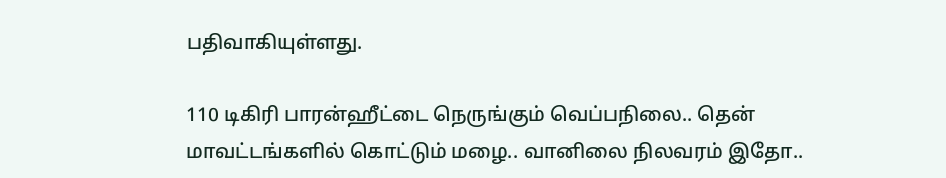பதிவாகியுள்ளது.

110 டிகிரி பாரன்ஹீட்டை நெருங்கும் வெப்பநிலை.. தென் மாவட்டங்களில் கொட்டும் மழை.. வானிலை நிலவரம் இதோ..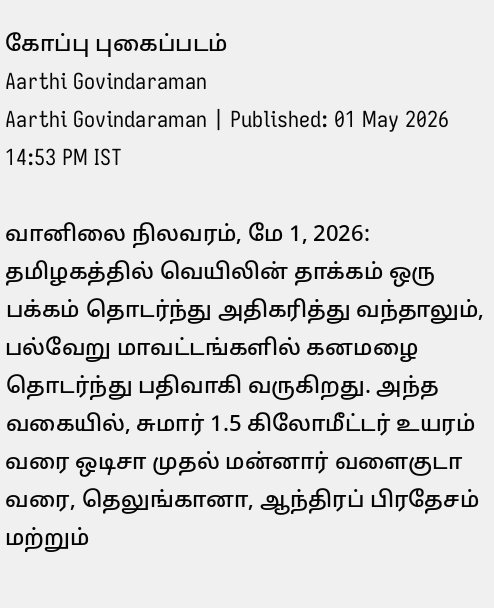கோப்பு புகைப்படம்
Aarthi Govindaraman
Aarthi Govindaraman | Published: 01 May 2026 14:53 PM IST

வானிலை நிலவரம், மே 1, 2026: தமிழகத்தில் வெயிலின் தாக்கம் ஒரு பக்கம் தொடர்ந்து அதிகரித்து வந்தாலும், பல்வேறு மாவட்டங்களில் கனமழை தொடர்ந்து பதிவாகி வருகிறது. அந்த வகையில், சுமார் 1.5 கிலோமீட்டர் உயரம் வரை ஒடிசா முதல் மன்னார் வளைகுடா வரை, தெலுங்கானா, ஆந்திரப் பிரதேசம் மற்றும்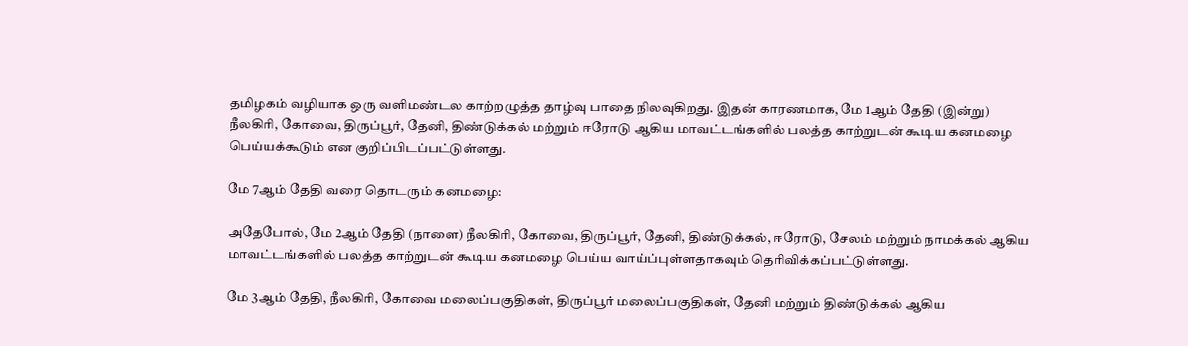தமிழகம் வழியாக ஒரு வளிமண்டல காற்றழுத்த தாழ்வு பாதை நிலவுகிறது. இதன் காரணமாக, மே 1ஆம் தேதி (இன்று) நீலகிரி, கோவை, திருப்பூர், தேனி, திண்டுக்கல் மற்றும் ஈரோடு ஆகிய மாவட்டங்களில் பலத்த காற்றுடன் கூடிய கனமழை பெய்யக்கூடும் என குறிப்பிடப்பட்டுள்ளது.

மே 7ஆம் தேதி வரை தொடரும் கனமழை:

அதேபோல், மே 2ஆம் தேதி (நாளை) நீலகிரி, கோவை, திருப்பூர், தேனி, திண்டுக்கல், ஈரோடு, சேலம் மற்றும் நாமக்கல் ஆகிய மாவட்டங்களில் பலத்த காற்றுடன் கூடிய கனமழை பெய்ய வாய்ப்புள்ளதாகவும் தெரிவிக்கப்பட்டுள்ளது.

மே 3ஆம் தேதி, நீலகிரி, கோவை மலைப்பகுதிகள், திருப்பூர் மலைப்பகுதிகள், தேனி மற்றும் திண்டுக்கல் ஆகிய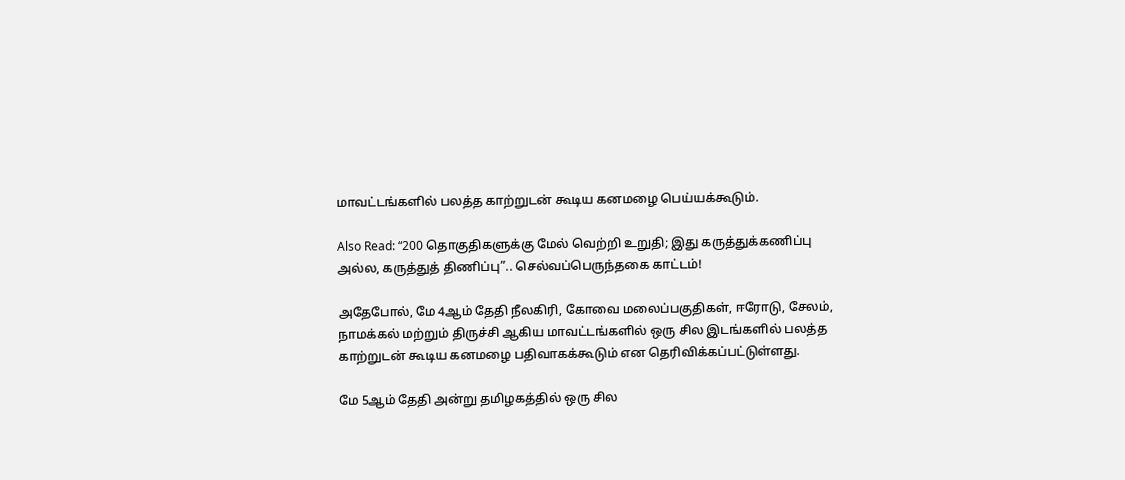மாவட்டங்களில் பலத்த காற்றுடன் கூடிய கனமழை பெய்யக்கூடும்.

Also Read: “200 தொகுதிகளுக்கு மேல் வெற்றி உறுதி; இது கருத்துக்கணிப்பு அல்ல, கருத்துத் திணிப்பு”.. செல்வப்பெருந்தகை காட்டம்!

அதேபோல், மே 4ஆம் தேதி நீலகிரி, கோவை மலைப்பகுதிகள், ஈரோடு, சேலம், நாமக்கல் மற்றும் திருச்சி ஆகிய மாவட்டங்களில் ஒரு சில இடங்களில் பலத்த காற்றுடன் கூடிய கனமழை பதிவாகக்கூடும் என தெரிவிக்கப்பட்டுள்ளது.

மே 5ஆம் தேதி அன்று தமிழகத்தில் ஒரு சில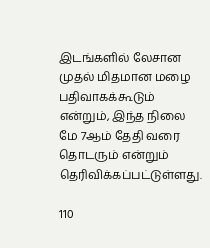இடங்களில் லேசான முதல் மிதமான மழை பதிவாகக்கூடும் என்றும், இந்த நிலை மே 7ஆம் தேதி வரை தொடரும் என்றும் தெரிவிக்கப்பட்டுள்ளது.

110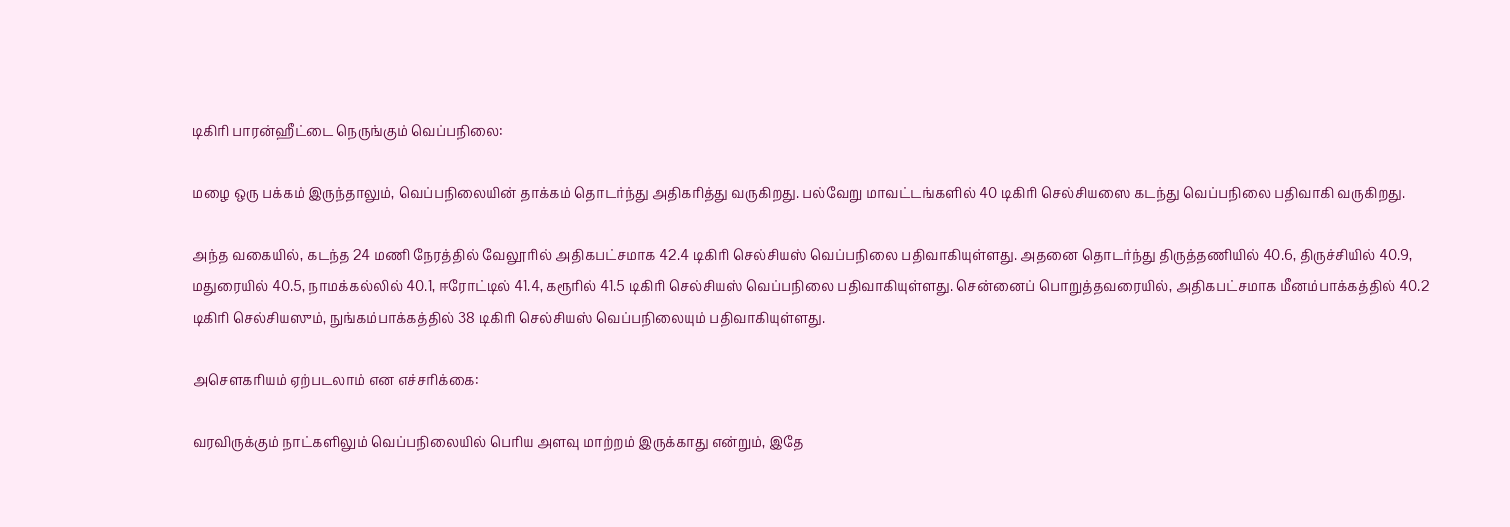டிகிரி பாரன்ஹீட்டை நெருங்கும் வெப்பநிலை:

மழை ஒரு பக்கம் இருந்தாலும், வெப்பநிலையின் தாக்கம் தொடர்ந்து அதிகரித்து வருகிறது. பல்வேறு மாவட்டங்களில் 40 டிகிரி செல்சியஸை கடந்து வெப்பநிலை பதிவாகி வருகிறது.

அந்த வகையில், கடந்த 24 மணி நேரத்தில் வேலூரில் அதிகபட்சமாக 42.4 டிகிரி செல்சியஸ் வெப்பநிலை பதிவாகியுள்ளது. அதனை தொடர்ந்து திருத்தணியில் 40.6, திருச்சியில் 40.9, மதுரையில் 40.5, நாமக்கல்லில் 40.1, ஈரோட்டில் 41.4, கரூரில் 41.5 டிகிரி செல்சியஸ் வெப்பநிலை பதிவாகியுள்ளது. சென்னைப் பொறுத்தவரையில், அதிகபட்சமாக மீனம்பாக்கத்தில் 40.2 டிகிரி செல்சியஸும், நுங்கம்பாக்கத்தில் 38 டிகிரி செல்சியஸ் வெப்பநிலையும் பதிவாகியுள்ளது.

அசௌகரியம் ஏற்படலாம் என எச்சரிக்கை:

வரவிருக்கும் நாட்களிலும் வெப்பநிலையில் பெரிய அளவு மாற்றம் இருக்காது என்றும், இதே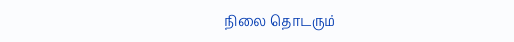நிலை தொடரும்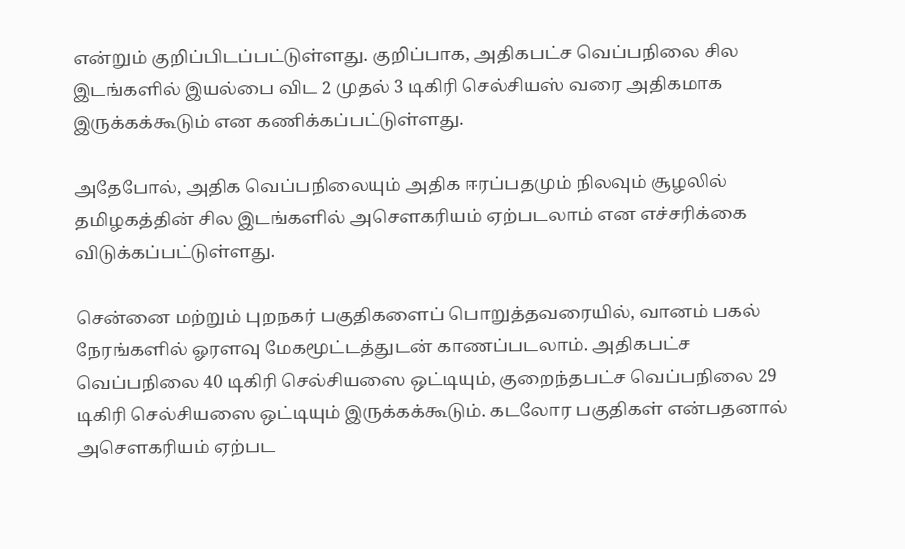என்றும் குறிப்பிடப்பட்டுள்ளது. குறிப்பாக, அதிகபட்ச வெப்பநிலை சில இடங்களில் இயல்பை விட 2 முதல் 3 டிகிரி செல்சியஸ் வரை அதிகமாக இருக்கக்கூடும் என கணிக்கப்பட்டுள்ளது.

அதேபோல், அதிக வெப்பநிலையும் அதிக ஈரப்பதமும் நிலவும் சூழலில் தமிழகத்தின் சில இடங்களில் அசௌகரியம் ஏற்படலாம் என எச்சரிக்கை விடுக்கப்பட்டுள்ளது.

சென்னை மற்றும் புறநகர் பகுதிகளைப் பொறுத்தவரையில், வானம் பகல் நேரங்களில் ஓரளவு மேகமூட்டத்துடன் காணப்படலாம். அதிகபட்ச வெப்பநிலை 40 டிகிரி செல்சியஸை ஒட்டியும், குறைந்தபட்ச வெப்பநிலை 29 டிகிரி செல்சியஸை ஒட்டியும் இருக்கக்கூடும். கடலோர பகுதிகள் என்பதனால் அசௌகரியம் ஏற்பட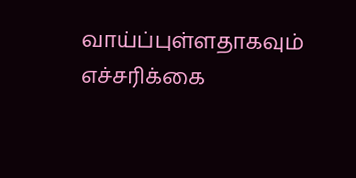வாய்ப்புள்ளதாகவும் எச்சரிக்கை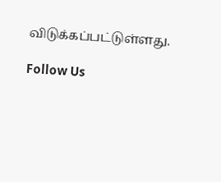விடுக்கப்பட்டுள்ளது.

Follow Us